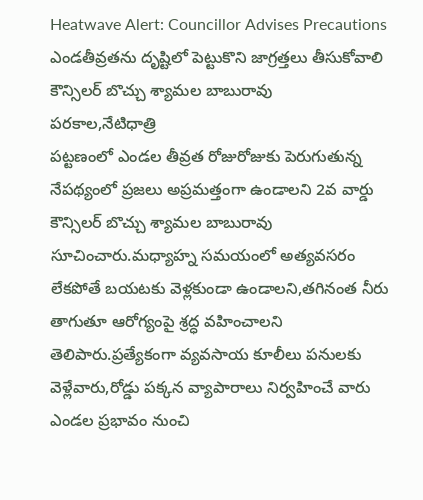Heatwave Alert: Councillor Advises Precautions
ఎండతీవ్రతను దృష్టిలో పెట్టుకొని జాగ్రత్తలు తీసుకోవాలి
కౌన్సిలర్ బొచ్చు శ్యామల బాబురావు
పరకాల,నేటిధాత్రి
పట్టణంలో ఎండల తీవ్రత రోజురోజుకు పెరుగుతున్న నేపథ్యంలో ప్రజలు అప్రమత్తంగా ఉండాలని 2వ వార్డు కౌన్సిలర్ బొచ్చు శ్యామల బాబురావు సూచించారు.మధ్యాహ్న సమయంలో అత్యవసరం లేకపోతే బయటకు వెళ్లకుండా ఉండాలని,తగినంత నీరు తాగుతూ ఆరోగ్యంపై శ్రద్ధ వహించాలని తెలిపారు.ప్రత్యేకంగా వ్యవసాయ కూలీలు పనులకు వెళ్లేవారు,రోడ్డు పక్కన వ్యాపారాలు నిర్వహించే వారు ఎండల ప్రభావం నుంచి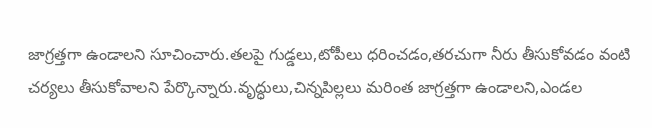జాగ్రత్తగా ఉండాలని సూచించారు.తలపై గుడ్డలు,టోపీలు ధరించడం,తరచుగా నీరు తీసుకోవడం వంటి చర్యలు తీసుకోవాలని పేర్కొన్నారు.వృద్ధులు,చిన్నపిల్లలు మరింత జాగ్రత్తగా ఉండాలని,ఎండల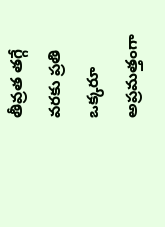తీవ్రత తగ్గే వరకు ప్రతి ఒక్కరూ అప్రమత్తంగా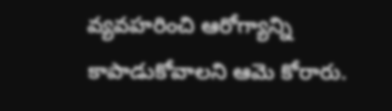వ్యవహరించి ఆరోగ్యాన్ని కాపాడుకోవాలని ఆమె కోరారు.